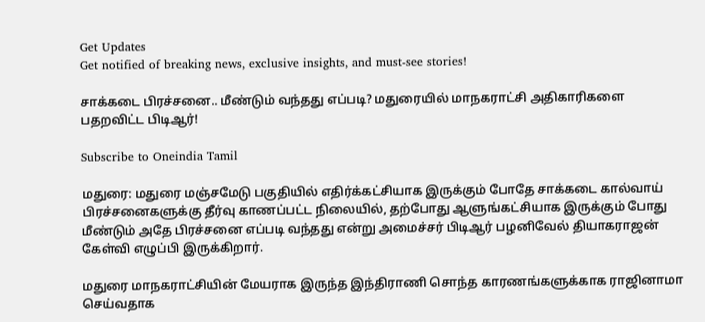Get Updates
Get notified of breaking news, exclusive insights, and must-see stories!

சாக்கடை பிரச்சனை.. மீண்டும் வந்தது எப்படி? மதுரையில் மாநகராட்சி அதிகாரிகளை பதறவிட்ட பிடிஆர்!

Subscribe to Oneindia Tamil

மதுரை: மதுரை மஞ்சமேடு பகுதியில் எதிர்க்கட்சியாக இருக்கும் போதே சாக்கடை கால்வாய் பிரச்சனைகளுக்கு தீர்வு காணப்பட்ட நிலையில், தற்போது ஆளுங்கட்சியாக இருக்கும் போது மீண்டும் அதே பிரச்சனை எப்படி வந்தது என்று அமைச்சர் பிடிஆர் பழனிவேல் தியாகராஜன் கேள்வி எழுப்பி இருக்கிறார்.

மதுரை மாநகராட்சியின் மேயராக இருந்த இந்திராணி சொந்த காரணங்களுக்காக ராஜினாமா செய்வதாக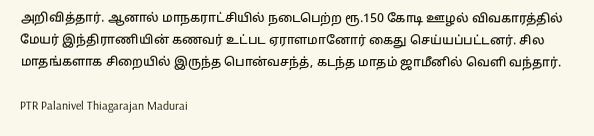அறிவித்தார். ஆனால் மாநகராட்சியில் நடைபெற்ற ரூ.150 கோடி ஊழல் விவகாரத்தில் மேயர் இந்திராணியின் கணவர் உட்பட ஏராளமானோர் கைது செய்யப்பட்டனர். சில மாதங்களாக சிறையில் இருந்த பொன்வசந்த், கடந்த மாதம் ஜாமீனில் வெளி வந்தார்.

PTR Palanivel Thiagarajan Madurai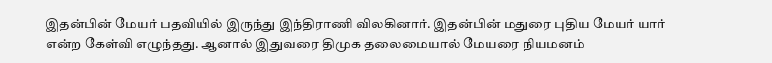இதன்பின் மேயர் பதவியில் இருந்து இந்திராணி விலகினார். இதன்பின் மதுரை புதிய மேயர் யார் என்ற கேள்வி எழுந்தது. ஆனால் இதுவரை திமுக தலைமையால் மேயரை நியமனம்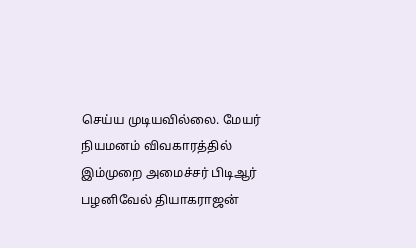செய்ய முடியவில்லை. மேயர் நியமனம் விவகாரத்தில் இம்முறை அமைச்சர் பிடிஆர் பழனிவேல் தியாகராஜன்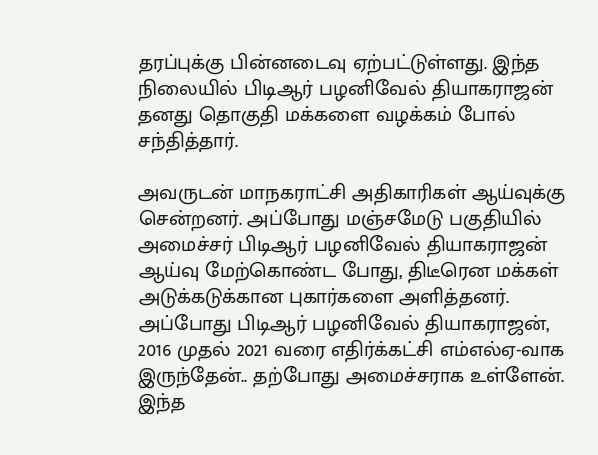தரப்புக்கு பின்னடைவு ஏற்பட்டுள்ளது. இந்த நிலையில் பிடிஆர் பழனிவேல் தியாகராஜன் தனது தொகுதி மக்களை வழக்கம் போல் சந்தித்தார்.

அவருடன் மாநகராட்சி அதிகாரிகள் ஆய்வுக்கு சென்றனர். அப்போது மஞ்சமேடு பகுதியில் அமைச்சர் பிடிஆர் பழனிவேல் தியாகராஜன் ஆய்வு மேற்கொண்ட போது, திடீரென மக்கள் அடுக்கடுக்கான புகார்களை அளித்தனர். அப்போது பிடிஆர் பழனிவேல் தியாகராஜன், 2016 முதல் 2021 வரை எதிர்க்கட்சி எம்எல்ஏ-வாக இருந்தேன்.. தற்போது அமைச்சராக உள்ளேன். இந்த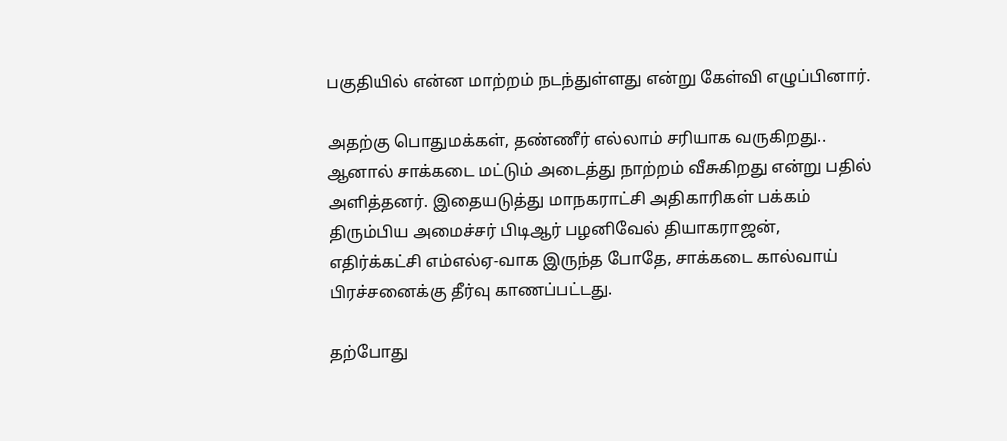பகுதியில் என்ன மாற்றம் நடந்துள்ளது என்று கேள்வி எழுப்பினார்.

அதற்கு பொதுமக்கள், தண்ணீர் எல்லாம் சரியாக வருகிறது.. ஆனால் சாக்கடை மட்டும் அடைத்து நாற்றம் வீசுகிறது என்று பதில் அளித்தனர். இதையடுத்து மாநகராட்சி அதிகாரிகள் பக்கம் திரும்பிய அமைச்சர் பிடிஆர் பழனிவேல் தியாகராஜன், எதிர்க்கட்சி எம்எல்ஏ-வாக இருந்த போதே, சாக்கடை கால்வாய் பிரச்சனைக்கு தீர்வு காணப்பட்டது.

தற்போது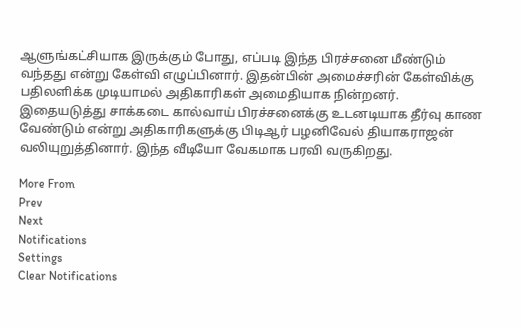ஆளுங்கட்சியாக இருக்கும் போது, எப்படி இந்த பிரச்சனை மீண்டும் வந்தது என்று கேள்வி எழுப்பினார். இதன்பின் அமைச்சரின் கேள்விக்கு பதிலளிக்க முடியாமல் அதிகாரிகள் அமைதியாக நின்றனர். இதையடுத்து சாக்கடை கால்வாய் பிரச்சனைக்கு உடனடியாக தீர்வு காண வேண்டும் என்று அதிகாரிகளுக்கு பிடிஆர் பழனிவேல் தியாகராஜன் வலியுறுத்தினார். இந்த வீடியோ வேகமாக பரவி வருகிறது.

More From
Prev
Next
Notifications
Settings
Clear Notifications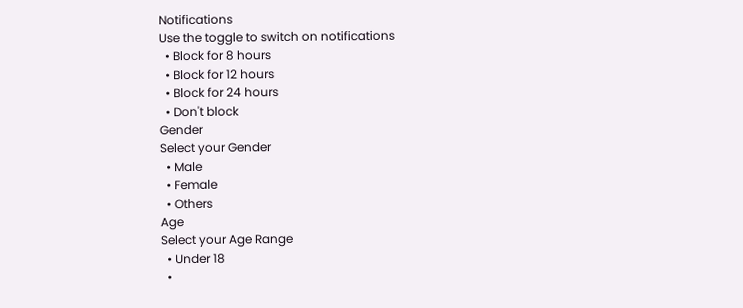Notifications
Use the toggle to switch on notifications
  • Block for 8 hours
  • Block for 12 hours
  • Block for 24 hours
  • Don't block
Gender
Select your Gender
  • Male
  • Female
  • Others
Age
Select your Age Range
  • Under 18
  •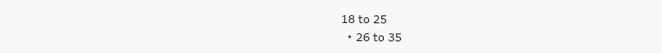18 to 25
  • 26 to 35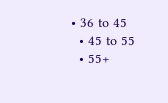• 36 to 45
  • 45 to 55
  • 55+